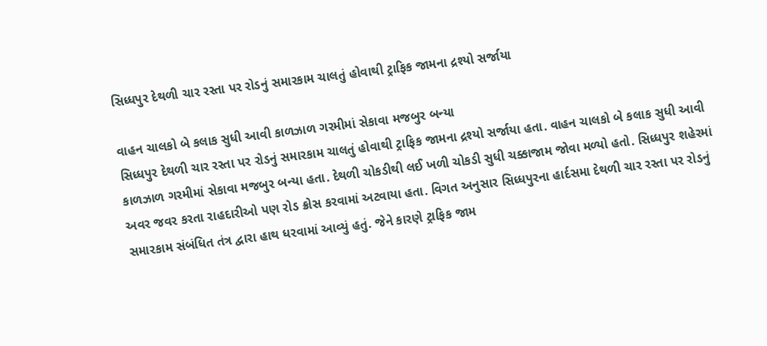સિધ્ધપુર દેથળી ચાર રસ્તા પર રોડનું સમારકામ ચાલતું હોવાથી ટ્રાફિક જામના દ્રશ્યો સર્જાયા

વાહન ચાલકો બે કલાક સુધી આવી કાળઝાળ ગરમીમાં સેકાવા મજબુર બન્યા
સિધ્ધપુર દેથળી ચાર રસ્તા પર રોડનું સમારકામ ચાલતું હોવાથી ટ્રાફિક જામના દ્રશ્યો સર્જાયા હતા. વાહન ચાલકો બે કલાક સુધી આવી કાળઝાળ ગરમીમાં સેકાવા મજબુર બન્યા હતા. દેથળી ચોકડીથી લઈ ખળી ચોકડી સુધી ચક્કાજામ જોવા મળ્યો હતો. સિધ્ધપુર શહેરમાં અવર જવર કરતા રાહદારીઓ પણ રોડ ક્રોસ કરવામાં અટવાયા હતા. વિગત અનુસાર સિધ્ધપુરના હાર્દસમા દેથળી ચાર રસ્તા પર રોડનું સમારકામ સંબંધિત તંત્ર દ્વારા હાથ ધરવામાં આવ્યું હતું. જેને કારણે ટ્રાફિક જામ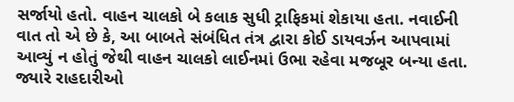સર્જાયો હતો. વાહન ચાલકો બે કલાક સુધી ટ્રાફિકમાં શેકાયા હતા. નવાઈની વાત તો એ છે કે, આ બાબતે સંબંધિત તંત્ર દ્વારા કોઈ ડાયવર્ઝન આપવામાં આવ્યું ન હોતું જેથી વાહન ચાલકો લાઈનમાં ઉભા રહેવા મજબૂર બન્યા હતા. જ્યારે રાહદારીઓ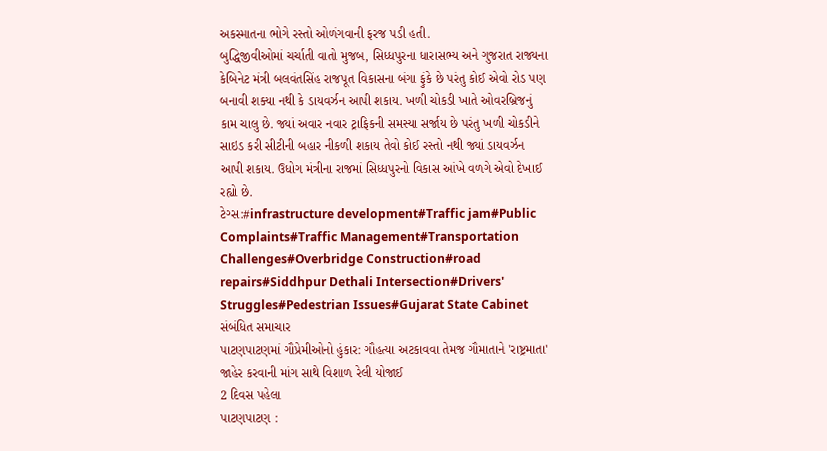અકસ્માતના ભોગે રસ્તો ઓળંગવાની ફરજ પડી હતી.
બુદ્ધિજીવીઓમાં ચર્ચાતી વાતો મુજબ, સિધ્ધપુરના ધારાસભ્ય અને ગુજરાત રાજ્યના કેબિનેટ મંત્રી બલવંતસિંહ રાજપૂત વિકાસના બંગા ફુંકે છે પરંતુ કોઈ એવો રોડ પણ બનાવી શક્યા નથી કે ડાયવર્ઝન આપી શકાય. ખળી ચોકડી ખાતે ઓવરબ્રિજનું કામ ચાલુ છે. જ્યાં અવાર નવાર ટ્રાફિકની સમસ્યા સર્જાય છે પરંતુ ખળી ચોકડીને સાઇડ કરી સીટીની બહાર નીકળી શકાય તેવો કોઈ રસ્તો નથી જ્યાં ડાયવર્ઝન આપી શકાય. ઉધોગ મંત્રીના રાજમાં સિધ્ધપુરનો વિકાસ આંખે વળગે એવો દેખાઈ રહ્યો છે.
ટેગ્સ:#infrastructure development#Traffic jam#Public Complaints#Traffic Management#Transportation Challenges#Overbridge Construction#road repairs#Siddhpur Dethali Intersection#Drivers' Struggles#Pedestrian Issues#Gujarat State Cabinet
સંબંધિત સમાચાર
પાટણપાટણમાં ગૌપ્રેમીઓનો હુંકાર: ગૌહત્યા અટકાવવા તેમજ ગૌમાતાને 'રાષ્ટ્રમાતા' જાહેર કરવાની માંગ સાથે વિશાળ રેલી યોજાઈ
2 દિવસ પહેલા
પાટણપાટણ :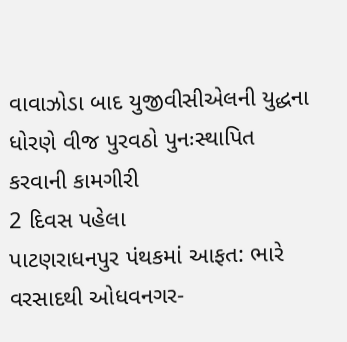વાવાઝોડા બાદ યુજીવીસીએલની યુદ્ધના ધોરણે વીજ પુરવઠો પુનઃસ્થાપિત કરવાની કામગીરી
2 દિવસ પહેલા
પાટણરાધનપુર પંથકમાં આફત: ભારે વરસાદથી ઓધવનગર-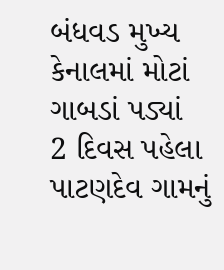બંધવડ મુખ્ય કેનાલમાં મોટાં ગાબડાં પડ્યાં
2 દિવસ પહેલા
પાટણદેવ ગામનું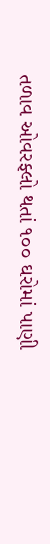તળાવ ઓવરફ્લો થતાં ૧૦૦ ઘરોમાં પાણી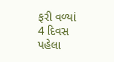ફરી વળ્યાં
4 દિવસ પહેલા